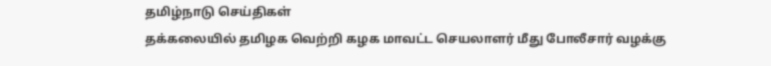தமிழ்நாடு செய்திகள்
தக்கலையில் தமிழக வெற்றி கழக மாவட்ட செயலாளர் மீது போலீசார் வழக்கு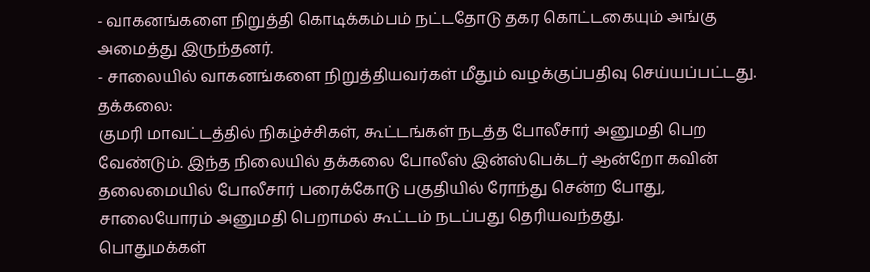- வாகனங்களை நிறுத்தி கொடிக்கம்பம் நட்டதோடு தகர கொட்டகையும் அங்கு அமைத்து இருந்தனர்.
- சாலையில் வாகனங்களை நிறுத்தியவர்கள் மீதும் வழக்குப்பதிவு செய்யப்பட்டது.
தக்கலை:
குமரி மாவட்டத்தில் நிகழ்ச்சிகள், கூட்டங்கள் நடத்த போலீசார் அனுமதி பெற வேண்டும். இந்த நிலையில் தக்கலை போலீஸ் இன்ஸ்பெக்டர் ஆன்றோ கவின் தலைமையில் போலீசார் பரைக்கோடு பகுதியில் ரோந்து சென்ற போது, சாலையோரம் அனுமதி பெறாமல் கூட்டம் நடப்பது தெரியவந்தது.
பொதுமக்கள்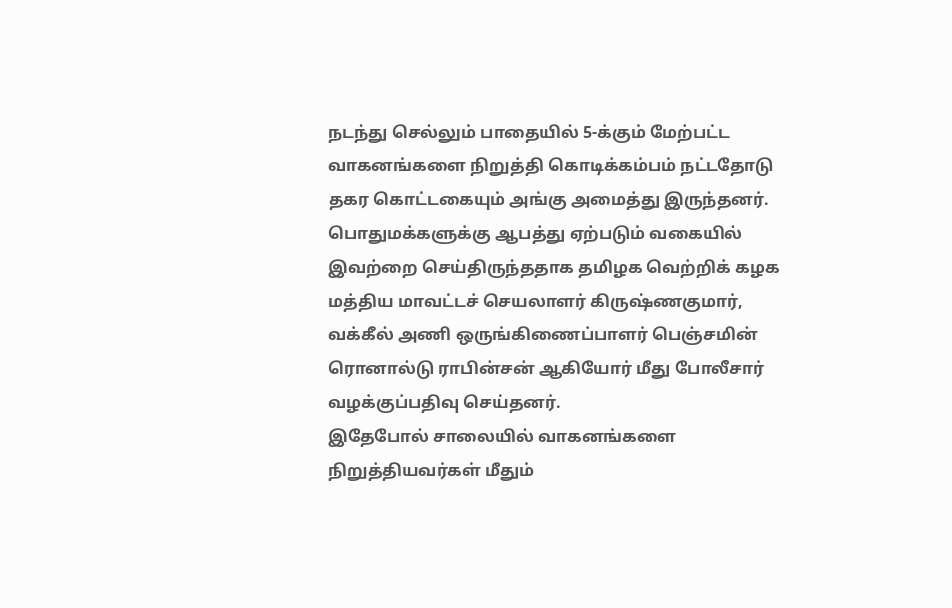நடந்து செல்லும் பாதையில் 5-க்கும் மேற்பட்ட வாகனங்களை நிறுத்தி கொடிக்கம்பம் நட்டதோடு தகர கொட்டகையும் அங்கு அமைத்து இருந்தனர். பொதுமக்களுக்கு ஆபத்து ஏற்படும் வகையில் இவற்றை செய்திருந்ததாக தமிழக வெற்றிக் கழக மத்திய மாவட்டச் செயலாளர் கிருஷ்ணகுமார், வக்கீல் அணி ஒருங்கிணைப்பாளர் பெஞ்சமின் ரொனால்டு ராபின்சன் ஆகியோர் மீது போலீசார் வழக்குப்பதிவு செய்தனர்.
இதேபோல் சாலையில் வாகனங்களை நிறுத்தியவர்கள் மீதும்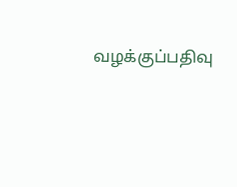வழக்குப்பதிவு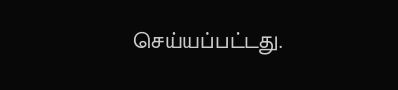செய்யப்பட்டது.